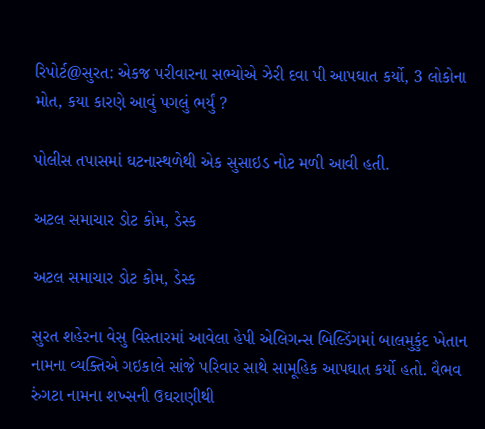રિપોર્ટ@સુરત: એકજ પરીવારના સભ્યોએ ઝેરી દવા પી આપઘાત કર્યો, 3 લોકોના મોત, કયા કારણે આવું પગલું ભર્યું ?

પોલીસ તપાસમાં ઘટનાસ્થળેથી એક સુસાઇડ નોટ મળી આવી હતી.

અટલ સમાચાર ડોટ કોમ, ડેસ્ક

અટલ સમાચાર ડોટ કોમ, ડેસ્ક

સુરત શહેરના વેસુ વિસ્તારમાં આવેલા હેપી એલિગન્સ બિલ્ડિંગમાં બાલમુકુંદ ખેતાન નામના વ્યક્તિએ ગઇકાલે સાંજે પરિવાર સાથે સામૂહિક આપઘાત કર્યો હતો. વૈભવ રુંગટા નામના શખ્સની ઉઘરાણીથી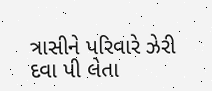ત્રાસીને પરિવારે ઝેરી દવા પી લેતા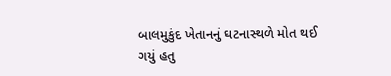બાલમુકુંદ ખેતાનનું ઘટનાસ્થળે મોત થઈ ગયું હતુ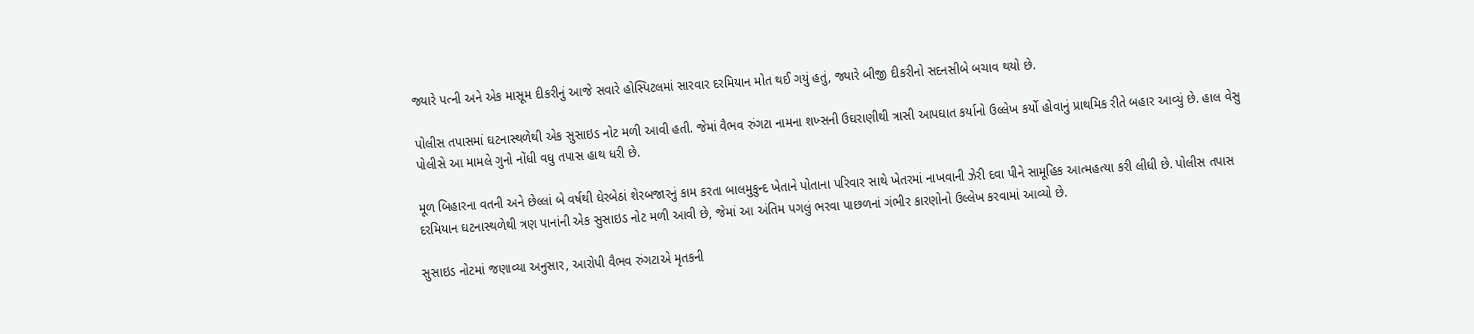જ્યારે પત્ની અને એક માસૂમ દીકરીનું આજે સવારે હોસ્પિટલમાં સારવાર દરમિયાન મોત થઈ ગયું હતું, જ્યારે બીજી દીકરીનો સદનસીબે બચાવ થયો છે.

પોલીસ તપાસમાં ઘટનાસ્થળેથી એક સુસાઇડ નોટ મળી આવી હતી. જેમાં વૈભવ રુંગટા નામના શખ્સની ઉઘરાણીથી ત્રાસી આપઘાત કર્યાનો ઉલ્લેખ કર્યો હોવાનું પ્રાથમિક રીતે બહાર આવ્યું છે. હાલ વેસુ પોલીસે આ મામલે ગુનો નોંધી વધુ તપાસ હાથ ધરી છે.

મૂળ બિહારના વતની અને છેલ્લાં બે વર્ષથી ઘેરબેઠાં શેરબજારનું કામ કરતા બાલમુકુન્દ ખેતાને પોતાના પરિવાર સાથે ખેતરમાં નાખવાની ઝેરી દવા પીને સામૂહિક આત્મહત્યા કરી લીધી છે. પોલીસ તપાસ દરમિયાન ઘટનાસ્થળેથી ત્રણ પાનાંની એક સુસાઇડ નોટ મળી આવી છે, જેમાં આ અંતિમ પગલું ભરવા પાછળનાં ગંભીર કારણોનો ઉલ્લેખ કરવામાં આવ્યો છે.

સુસાઇડ નોટમાં જણાવ્યા અનુસાર, આરોપી વૈભવ રુંગટાએ મૃતકની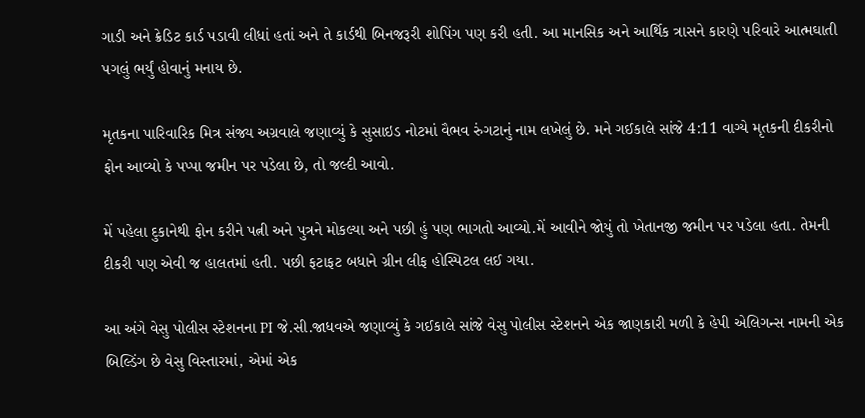ગાડી અને ક્રેડિટ કાર્ડ પડાવી લીધાં હતાં અને તે કાર્ડથી બિનજરૂરી શોપિંગ પણ કરી હતી. આ માનસિક અને આર્થિક ત્રાસને કારણે પરિવારે આત્મઘાતી પગલું ભર્યું હોવાનું મનાય છે.

મૃતકના પારિવારિક મિત્ર સંજ્ય અગ્રવાલે જણાવ્યું કે સુસાઇડ નોટમાં વૈભવ રુંગટાનું નામ લખેલું છે. મને ગઈકાલે સાંજે 4:11 વાગ્યે મૃતકની દીકરીનો ફોન આવ્યો કે પપ્પા જમીન પર પડેલા છે, તો જલ્દી આવો.

મેં પહેલા દુકાનેથી ફોન કરીને પત્ની અને પુત્રને મોકલ્યા અને પછી હું પણ ભાગતો આવ્યો.મેં આવીને જોયું તો ખેતાનજી જમીન પર પડેલા હતા. તેમની દીકરી પણ એવી જ હાલતમાં હતી. પછી ફટાફટ બધાને ગ્રીન લીફ હોસ્પિટલ લઈ ગયા.

આ અંગે વેસુ પોલીસ સ્ટેશનના PI જે.સી.જાધવએ જણાવ્યું કે ગઈકાલે સાંજે વેસુ પોલીસ સ્ટેશનને એક જાણકારી મળી કે હેપી એલિગન્સ નામની એક બિલ્ડિંગ છે વેસુ વિસ્તારમાં, એમાં એક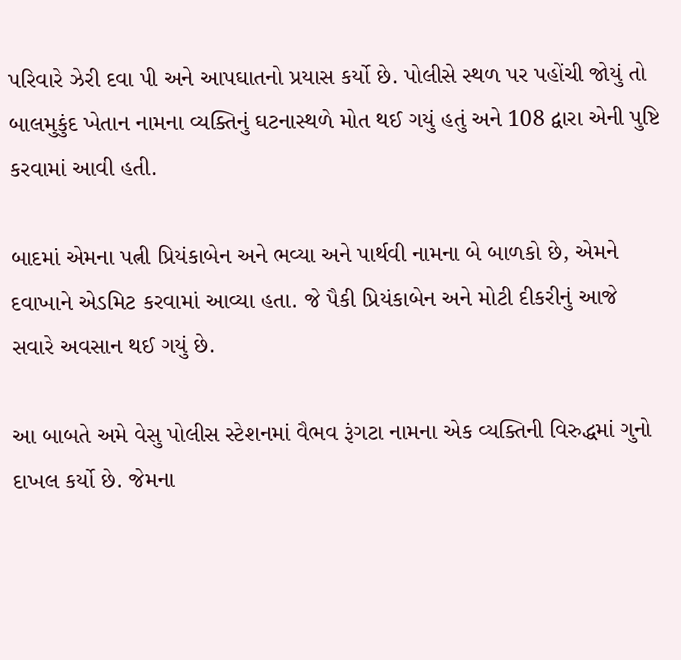પરિવારે ઝેરી દવા પી અને આપઘાતનો પ્રયાસ કર્યો છે. પોલીસે સ્થળ પર પહોંચી જોયું તો બાલમુકુંદ ખેતાન નામના વ્યક્તિનું ઘટનાસ્થળે મોત થઈ ગયું હતું અને 108 દ્વારા એની પુષ્ટિ કરવામાં આવી હતી.

બાદમાં એમના પત્ની પ્રિયંકાબેન અને ભવ્યા અને પાર્થવી નામના બે બાળકો છે, એમને દવાખાને એડમિટ કરવામાં આવ્યા હતા. જે પૈકી પ્રિયંકાબેન અને મોટી દીકરીનું આજે સવારે અવસાન થઈ ગયું છે.

આ બાબતે અમે વેસુ પોલીસ સ્ટેશનમાં વૈભવ રૂંગટા નામના એક વ્યક્તિની વિરુદ્ધમાં ગુનો દાખલ કર્યો છે. જેમના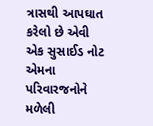ત્રાસથી આપઘાત કરેલો છે એવી એક સુસાઈડ નોટ એમના પરિવારજનોને મળેલી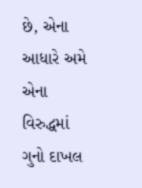છે, એના આધારે અમે એના વિરુદ્ધમાં ગુનો દાખલ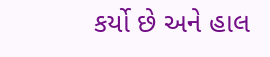કર્યો છે અને હાલ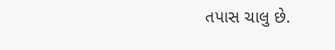તપાસ ચાલુ છે.